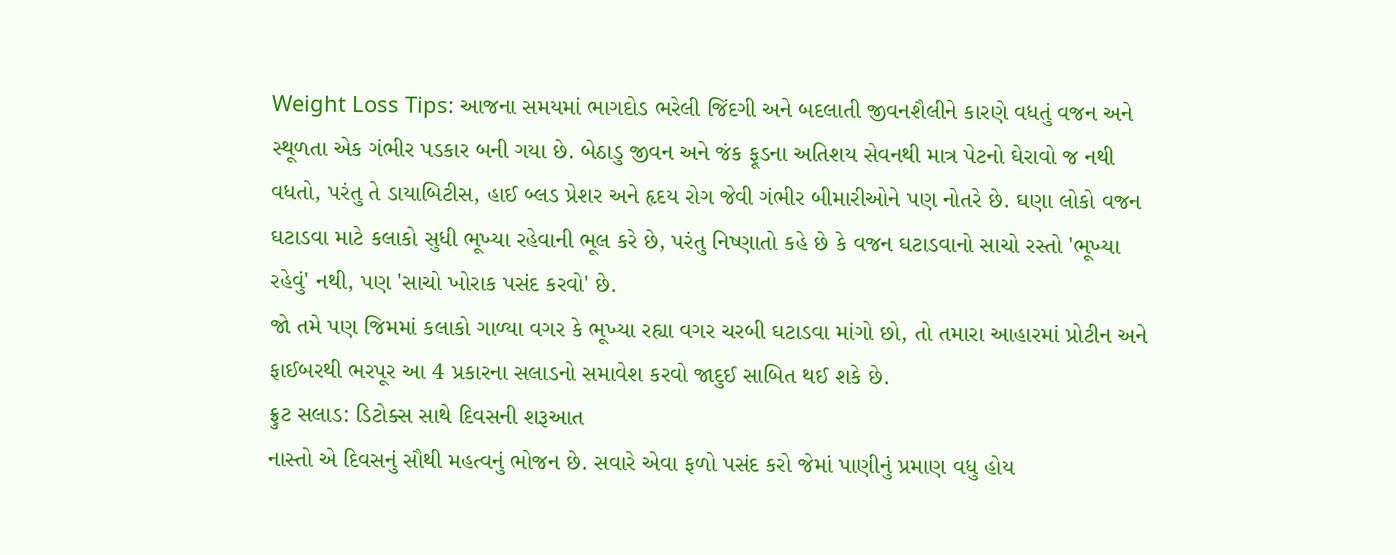Weight Loss Tips: આજના સમયમાં ભાગદોડ ભરેલી જિંદગી અને બદલાતી જીવનશૈલીને કારણે વધતું વજન અને સ્થૂળતા એક ગંભીર પડકાર બની ગયા છે. બેઠાડુ જીવન અને જંક ફૂડના અતિશય સેવનથી માત્ર પેટનો ઘેરાવો જ નથી વધતો, પરંતુ તે ડાયાબિટીસ, હાઈ બ્લડ પ્રેશર અને હૃદય રોગ જેવી ગંભીર બીમારીઓને પણ નોતરે છે. ઘણા લોકો વજન ઘટાડવા માટે કલાકો સુધી ભૂખ્યા રહેવાની ભૂલ કરે છે, પરંતુ નિષ્ણાતો કહે છે કે વજન ઘટાડવાનો સાચો રસ્તો 'ભૂખ્યા રહેવું' નથી, પણ 'સાચો ખોરાક પસંદ કરવો' છે.
જો તમે પણ જિમમાં કલાકો ગાળ્યા વગર કે ભૂખ્યા રહ્યા વગર ચરબી ઘટાડવા માંગો છો, તો તમારા આહારમાં પ્રોટીન અને ફાઈબરથી ભરપૂર આ 4 પ્રકારના સલાડનો સમાવેશ કરવો જાદુઈ સાબિત થઈ શકે છે.
ફ્રુટ સલાડ: ડિટોક્સ સાથે દિવસની શરૂઆત
નાસ્તો એ દિવસનું સૌથી મહત્વનું ભોજન છે. સવારે એવા ફળો પસંદ કરો જેમાં પાણીનું પ્રમાણ વધુ હોય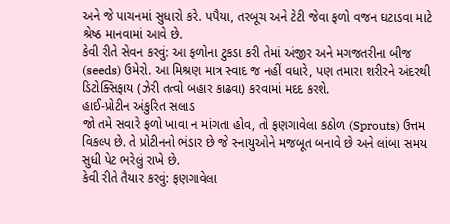અને જે પાચનમાં સુધારો કરે. પપૈયા, તરબૂચ અને ટેટી જેવા ફળો વજન ઘટાડવા માટે શ્રેષ્ઠ માનવામાં આવે છે.
કેવી રીતે સેવન કરવું: આ ફળોના ટુકડા કરી તેમાં અંજીર અને મગજતરીના બીજ (seeds) ઉમેરો. આ મિશ્રણ માત્ર સ્વાદ જ નહીં વધારે, પણ તમારા શરીરને અંદરથી ડિટોક્સિફાય (ઝેરી તત્વો બહાર કાઢવા) કરવામાં મદદ કરશે.
હાઈ-પ્રોટીન અંકુરિત સલાડ
જો તમે સવારે ફળો ખાવા ન માંગતા હોવ, તો ફણગાવેલા કઠોળ (Sprouts) ઉત્તમ વિકલ્પ છે. તે પ્રોટીનનો ભંડાર છે જે સ્નાયુઓને મજબૂત બનાવે છે અને લાંબા સમય સુધી પેટ ભરેલું રાખે છે.
કેવી રીતે તૈયાર કરવું: ફણગાવેલા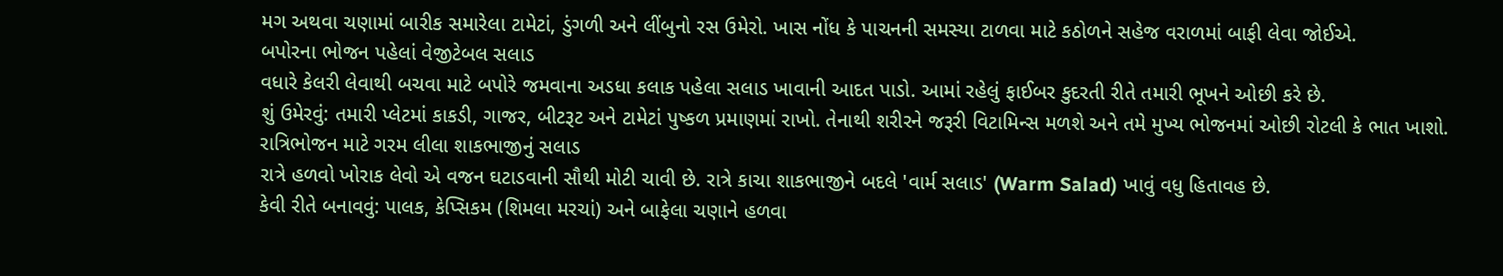મગ અથવા ચણામાં બારીક સમારેલા ટામેટાં, ડુંગળી અને લીંબુનો રસ ઉમેરો. ખાસ નોંધ કે પાચનની સમસ્યા ટાળવા માટે કઠોળને સહેજ વરાળમાં બાફી લેવા જોઈએ.
બપોરના ભોજન પહેલાં વેજીટેબલ સલાડ
વધારે કેલરી લેવાથી બચવા માટે બપોરે જમવાના અડધા કલાક પહેલા સલાડ ખાવાની આદત પાડો. આમાં રહેલું ફાઈબર કુદરતી રીતે તમારી ભૂખને ઓછી કરે છે.
શું ઉમેરવું: તમારી પ્લેટમાં કાકડી, ગાજર, બીટરૂટ અને ટામેટાં પુષ્કળ પ્રમાણમાં રાખો. તેનાથી શરીરને જરૂરી વિટામિન્સ મળશે અને તમે મુખ્ય ભોજનમાં ઓછી રોટલી કે ભાત ખાશો.
રાત્રિભોજન માટે ગરમ લીલા શાકભાજીનું સલાડ
રાત્રે હળવો ખોરાક લેવો એ વજન ઘટાડવાની સૌથી મોટી ચાવી છે. રાત્રે કાચા શાકભાજીને બદલે 'વાર્મ સલાડ' (Warm Salad) ખાવું વધુ હિતાવહ છે.
કેવી રીતે બનાવવું: પાલક, કેપ્સિકમ (શિમલા મરચાં) અને બાફેલા ચણાને હળવા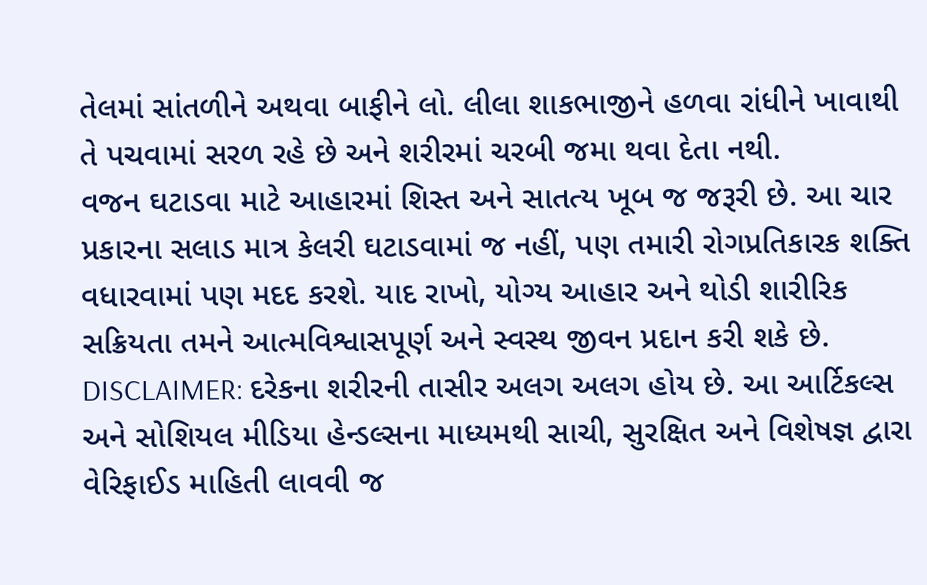તેલમાં સાંતળીને અથવા બાફીને લો. લીલા શાકભાજીને હળવા રાંધીને ખાવાથી તે પચવામાં સરળ રહે છે અને શરીરમાં ચરબી જમા થવા દેતા નથી.
વજન ઘટાડવા માટે આહારમાં શિસ્ત અને સાતત્ય ખૂબ જ જરૂરી છે. આ ચાર પ્રકારના સલાડ માત્ર કેલરી ઘટાડવામાં જ નહીં, પણ તમારી રોગપ્રતિકારક શક્તિ વધારવામાં પણ મદદ કરશે. યાદ રાખો, યોગ્ય આહાર અને થોડી શારીરિક સક્રિયતા તમને આત્મવિશ્વાસપૂર્ણ અને સ્વસ્થ જીવન પ્રદાન કરી શકે છે.
DISCLAIMER: દરેકના શરીરની તાસીર અલગ અલગ હોય છે. આ આર્ટિકલ્સ અને સોશિયલ મીડિયા હેન્ડલ્સના માધ્યમથી સાચી, સુરક્ષિત અને વિશેષજ્ઞ દ્વારા વેરિફાઈડ માહિતી લાવવી જ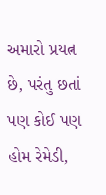અમારો પ્રયત્ન છે, પરંતુ છતાં પણ કોઈ પણ હોમ રેમેડી,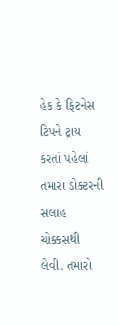હેક કે ફિટનેસ ટિપને ટ્રાય કરતાં પહેલાં તમારા ડોક્ટરની સલાહ ચોક્કસથી લેવી. તમારો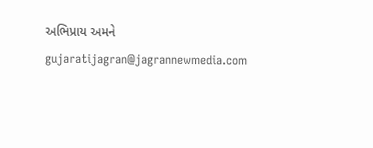અભિપ્રાય અમને gujaratijagran@jagrannewmedia.com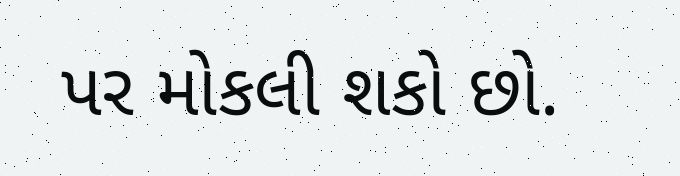પર મોકલી શકો છો.